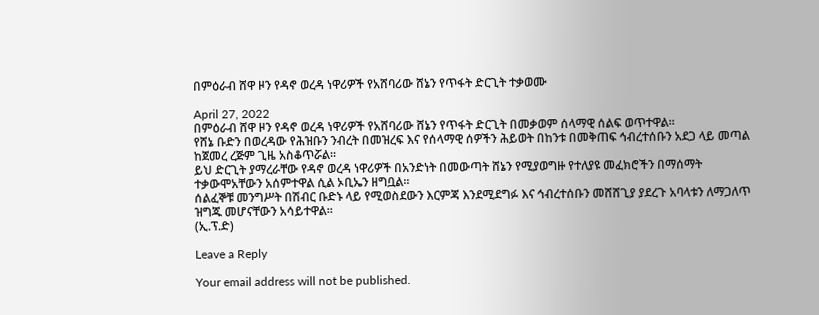በምዕራብ ሸዋ ዞን የዳኖ ወረዳ ነዋሪዎች የአሸባሪው ሸኔን የጥፋት ድርጊት ተቃወሙ

April 27, 2022
በምዕራብ ሸዋ ዞን የዳኖ ወረዳ ነዋሪዎች የአሸባሪው ሸኔን የጥፋት ድርጊት በመቃወም ሰላማዊ ሰልፍ ወጥተዋል።
የሸኔ ቡድን በወረዳው የሕዝቡን ንብረት በመዝረፍ እና የሰላማዊ ሰዎችን ሕይወት በከንቱ በመቅጠፍ ኅብረተሰቡን አደጋ ላይ መጣል ከጀመረ ረጅም ጊዜ አስቆጥሯል።
ይህ ድርጊት ያማረራቸው የዳኖ ወረዳ ነዋሪዎች በአንድነት በመውጣት ሸኔን የሚያወግዙ የተለያዩ መፈክሮችን በማሰማት ተቃውሞአቸውን አሰምተዋል ሲል ኦቢኤን ዘግቧል።
ሰልፈኞቹ መንግሥት በሽብር ቡድኑ ላይ የሚወስደውን እርምጃ እንደሚደግፉ እና ኅብረተሰቡን መሸሸጊያ ያደረጉ አባላቱን ለማጋለጥ ዝግጁ መሆናቸውን አሳይተዋል።
(ኢ.ፕ.ድ)

Leave a Reply

Your email address will not be published.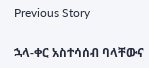Previous Story

ኋላ-ቀር አስተሳሰብ ባላቸውና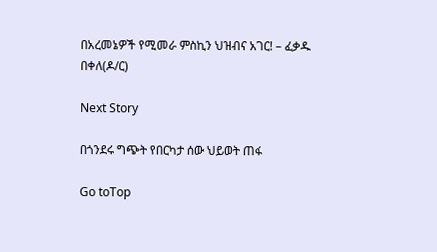በአረመኔዎች የሚመራ ምስኪን ህዝብና አገር! – ፈቃዱ በቀለ(ዶ/ር)

Next Story

በጎንደሩ ግጭት የበርካታ ሰው ህይወት ጠፋ

Go toTop